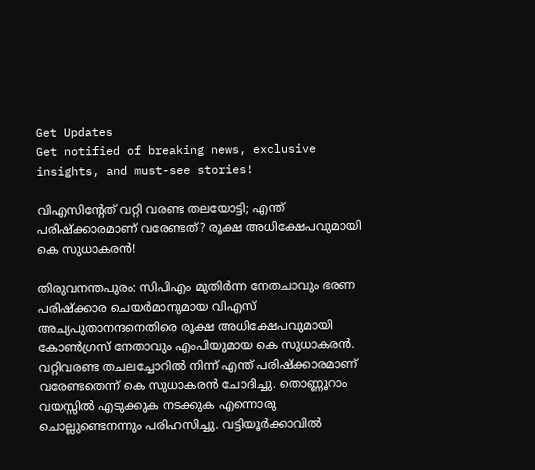Get Updates
Get notified of breaking news, exclusive insights, and must-see stories!

വിഎസിന്റേത് വറ്റി വരണ്ട തലയോട്ടി; എന്ത് പരിഷ്ക്കാരമാണ് വരേണ്ടത്? രൂക്ഷ അധിക്ഷേപവുമായി കെ സുധാകരൻ!

തിരുവനന്തപുരം: സിപിഎം മുതിർന്ന നേതചാവും ഭരണ പരിഷ്ക്കാര ചെയർമാനുമായ വിഎസ് അച്യപുതാനന്ദനെതിരെ രൂക്ഷ അധിക്ഷേപവുമായി കോൺഗ്രസ് നേതാവും എംപിയുമായ കെ സുധാകരൻ. വറ്റിവരണ്ട തചലച്ചോറിൽ നിന്ന് എന്ത് പരിഷ്ക്കാരമാണ് വരേണ്ടതെന്ന് കെ സുധാകരൻ ചോദിച്ചു. തൊണ്ണൂറാം വയസ്സിൽ എടുക്കുക നടക്കുക എന്നൊരു ചൊല്ലുണ്ടെനന്നും പരിഹസിച്ചു. വട്ടിയൂർക്കാവിൽ‌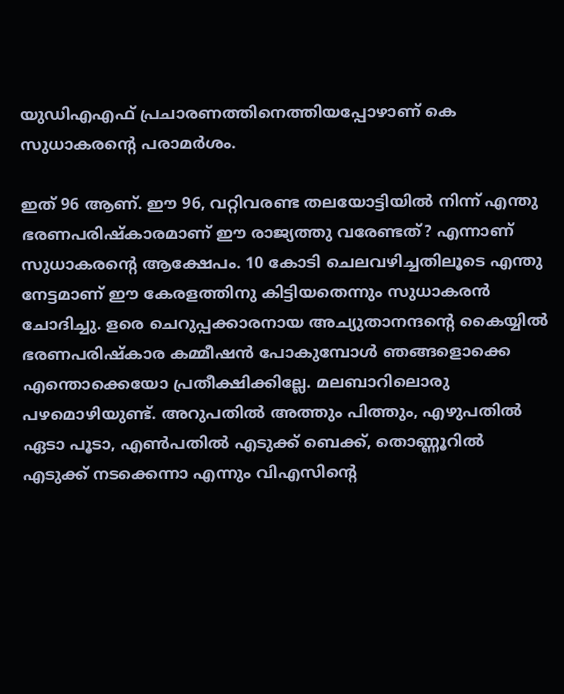യുഡിഎഎഫ് പ്രചാരണത്തിനെത്തിയപ്പോഴാണ് കെ സുധാകരന്റെ പരാമർശം.

ഇത് 96 ആണ്. ഈ 96, വറ്റിവരണ്ട തലയോട്ടിയില്‍ നിന്ന് എന്തു ഭരണപരിഷ്‌കാരമാണ് ഈ രാജ്യത്തു വരേണ്ടത്? എന്നാണ് സുധാകരന്റെ ആക്ഷേപം. 10 കോടി ചെലവഴിച്ചതിലൂടെ എന്തു നേട്ടമാണ് ഈ കേരളത്തിനു കിട്ടിയതെന്നും സുധാകരന്‍ ചോദിച്ചു. ളരെ ചെറുപ്പക്കാരനായ അച്യുതാനന്ദന്റെ കൈയ്യില്‍ ഭരണപരിഷ്‌കാര കമ്മീഷന്‍ പോകുമ്പോള്‍ ഞങ്ങളൊക്കെ എന്തൊക്കെയോ പ്രതീക്ഷിക്കില്ലേ. മലബാറിലൊരു പഴമൊഴിയുണ്ട്. അറുപതില്‍ അത്തും പിത്തും, എഴുപതില്‍ ഏടാ പൂടാ, എണ്‍പതില്‍ എടുക്ക് ബെക്ക്, തൊണ്ണൂറില്‍ എടുക്ക് നടക്കെന്നാ എന്നും വിഎസിന്റെ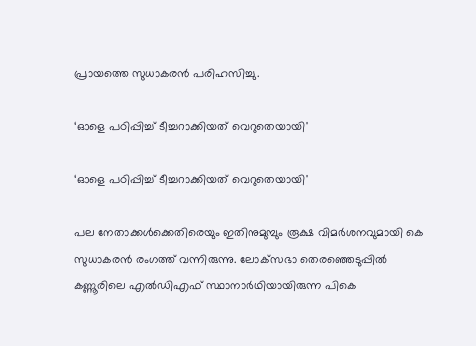പ്രായത്തെ സുധാകരൻ പരിഹസിച്ചു.

‘ഓളെ പഠിപ്പിച്ച് ടീച്ചറാക്കിയത് വെറുതെയായി'

‘ഓളെ പഠിപ്പിച്ച് ടീച്ചറാക്കിയത് വെറുതെയായി'

പല നേതാക്കൾക്കെതിരെയും ഇതിനുമുമ്പും രൂക്ഷ വിമർശനവുമായി കെ സുധാകരൻ രംഗത്ത് വന്നിരുന്നു. ലോക്‌സഭാ തെരഞ്ഞെടുപ്പില്‍ കണ്ണൂരിലെ എല്‍ഡിഎഫ് സ്ഥാനാര്‍ഥിയായിരുന്ന പികെ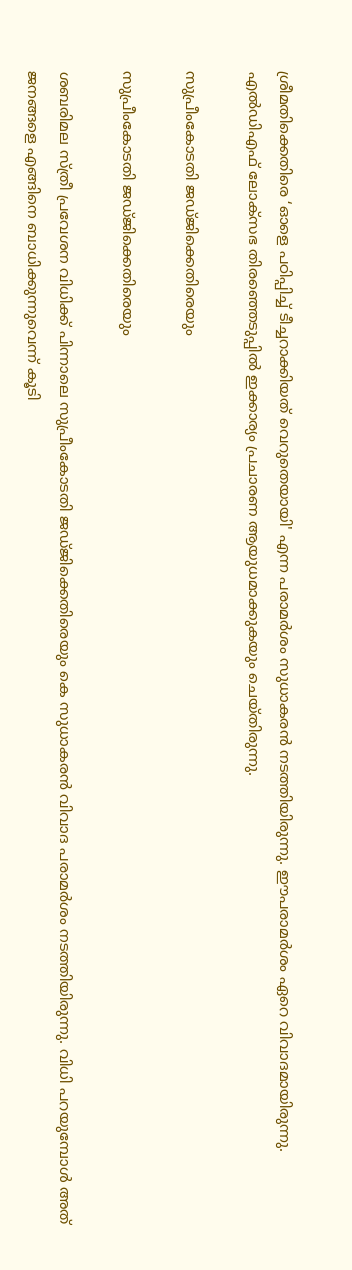ശ്രീമതിക്കെതിരെ ‘ഓളെ പഠിപ്പിച്ച് ടീച്ചറാക്കിയത് വെറുതെയായി' എന്ന പരാമര്‍ശം സുധാകരന്‍ നടത്തിയിരുന്നു. ഈപരാമർശം ഏറെ വിവാദമായിരുന്നു. എൽഡിഎഫ് ലോക്സഭ തിരഞ്ഞെടുപ്പിൽ ഇക്കാര്യം പ്രചാരണ ആയുധമാക്കുകയും ചെയ്തിരുന്നു.

സുപ്രീംകോടതി ജഡ്ജിക്കെതിരെയും

സുപ്രീംകോടതി ജഡ്ജിക്കെതിരെയും

ശബരിമല സ്ത്രീ പ്രവേശന വിധിക്ക് പിന്നാലെ സുപ്രീംകോടതി ജഡ്ജിക്കെതിരെയും കെ സുധാകരൻ വിവാദ പരാമർശം നടത്തിയിരുന്നു. വിധി പറയുമ്പോൾ അത് ജനങ്ങളെ എങ്ങിനെ ബാധിക്കുന്നുവെന്ന് കൂടി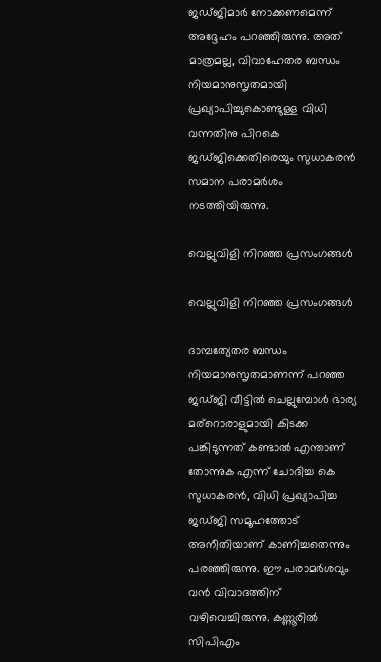ജഡ്ജിമാർ നോക്കണമെന്ന് അദ്ദേഹം പറഞ്ഞിരുന്നു. അത് മാത്രമല്ല, വിവാഹേതര ബന്ധം നിയമാനുസൃതമായി പ്രഖ്യാപിച്ചുകൊണ്ടുള്ള വിധി വന്നതിനു പിറകെ ജഡ്ജിക്കെതിരെയും സുധാകരന്‍ സമാന പരാമര്‍ശം നടത്തിയിരുന്നു.

വെല്ലുവിളി നിറഞ്ഞ പ്രസംഗങ്ങൾ

വെല്ലുവിളി നിറഞ്ഞ പ്രസംഗങ്ങൾ

ദാമ്പത്യേതര ബന്ധം നിയമാനുസൃതമാണന്ന് പറഞ്ഞ ജ‍ഡ്ജി വീട്ടിൽ ചെല്ലുമ്പോൾ ഭാര്യ മര്റൊരാളുമായി കിടക്ക പങ്കിടുന്നത് കണ്ടാൽ എന്താണ് തോന്നുക എന്ന് ചോദിച്ച കെ സുധാകരൻ, വിധി പ്രഖ്യാപിച്ച ജഡ‍്ജി സമൂഹത്തോട് അനീതിയാണ് കാണിച്ചതെന്നും പരഞ്ഞിരുന്നു. ഈ പരാമർശവും വൻ വിവാദത്തിന് വഴിവെച്ചിരുന്നു. കണ്ണൂരിൽ സിപിഎം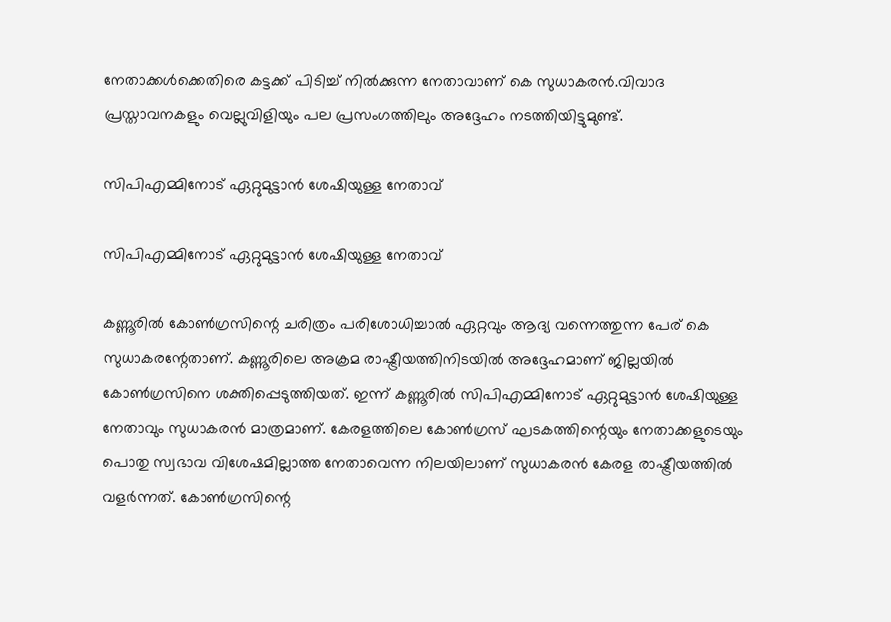നേതാക്കൾക്കെതിരെ കട്ടക്ക് പിടിച്ച് നിൽക്കുന്ന നേതാവാണ് കെ സുധാകരൻ.വിവാദ പ്രസ്താവനകളും വെല്ലുവിളിയും പല പ്രസംഗത്തിലും അദ്ദേഹം നടത്തിയിട്ടുമുണ്ട്.

സിപിഎമ്മിനോട് ഏറ്റുമുട്ടാൻ ശേഷിയുള്ള നേതാവ്

സിപിഎമ്മിനോട് ഏറ്റുമുട്ടാൻ ശേഷിയുള്ള നേതാവ്

കണ്ണൂരില്‍ കോണ്‍ഗ്രസിന്റെ ചരിത്രം പരിശോധിച്ചാല്‍ ഏറ്റവും ആദ്യ വന്നെത്തുന്ന പേര് കെ സുധാകരന്റേതാണ്. കണ്ണൂരിലെ അക്രമ രാഷ്ട്രീയത്തിനിടയില്‍ അദ്ദേഹമാണ് ജില്ലയില്‍ കോണ്‍ഗ്രസിനെ ശക്തിപ്പെടുത്തിയത്. ഇന്ന് കണ്ണൂരില്‍ സിപിഎമ്മിനോട് ഏറ്റുമുട്ടാന്‍ ശേഷിയുള്ള നേതാവും സുധാകരന്‍ മാത്രമാണ്. കേരളത്തിലെ കോണ്‍ഗ്രസ് ഘടകത്തിന്റെയും നേതാക്കളുടെയും പൊതു സ്വഭാവ വിശേഷമില്ലാത്ത നേതാവെന്ന നിലയിലാണ് സുധാകരന്‍ കേരള രാഷ്ട്രീയത്തില്‍ വളര്‍ന്നത്. കോണ്‍ഗ്രസിന്റെ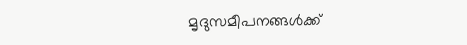മൃദുസമീപനങ്ങള്‍ക്ക്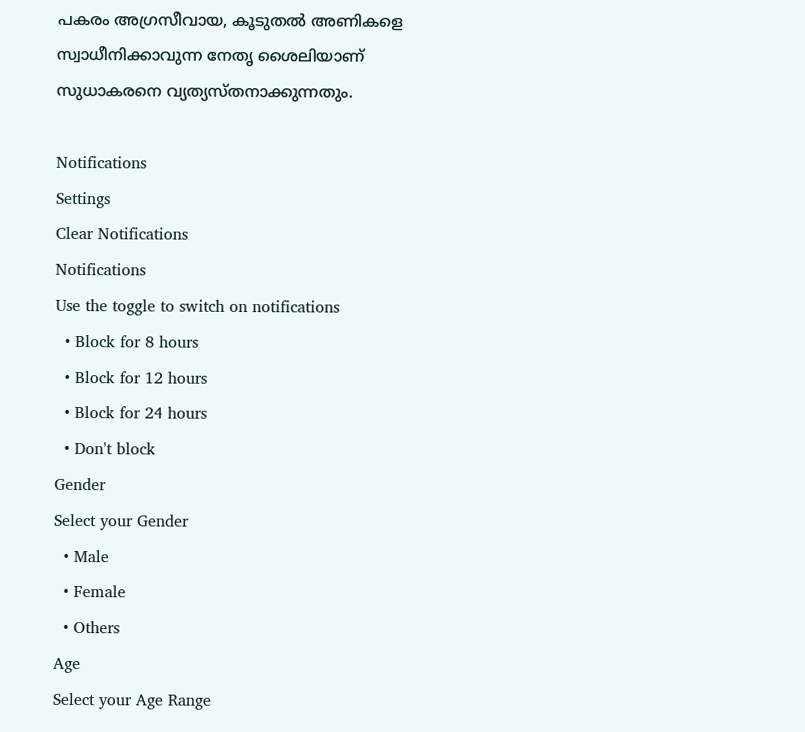പകരം അഗ്രസീവായ, കൂടുതല്‍ അണികളെ സ്വാധീനിക്കാവുന്ന നേതൃ ശൈലിയാണ് സുധാകരനെ വ്യത്യസ്തനാക്കുന്നതും.

Notifications
Settings
Clear Notifications
Notifications
Use the toggle to switch on notifications
  • Block for 8 hours
  • Block for 12 hours
  • Block for 24 hours
  • Don't block
Gender
Select your Gender
  • Male
  • Female
  • Others
Age
Select your Age Range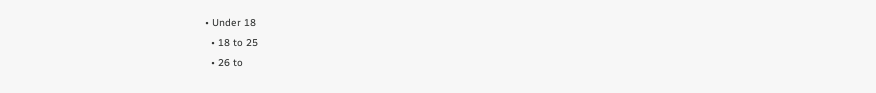• Under 18
  • 18 to 25
  • 26 to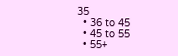35
  • 36 to 45
  • 45 to 55
  • 55+